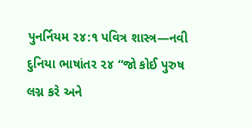પુનર્નિયમ ૨૪:૧ પવિત્ર શાસ્ત્ર—નવી દુનિયા ભાષાંતર ૨૪ “જો કોઈ પુરુષ લગ્ન કરે અને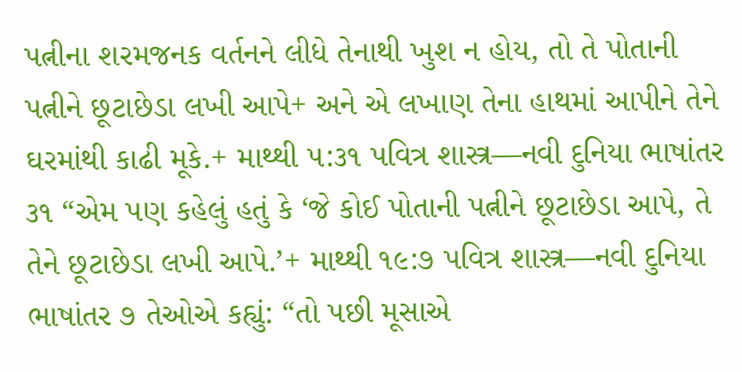પત્નીના શરમજનક વર્તનને લીધે તેનાથી ખુશ ન હોય, તો તે પોતાની પત્નીને છૂટાછેડા લખી આપે+ અને એ લખાણ તેના હાથમાં આપીને તેને ઘરમાંથી કાઢી મૂકે.+ માથ્થી ૫:૩૧ પવિત્ર શાસ્ત્ર—નવી દુનિયા ભાષાંતર ૩૧ “એમ પણ કહેલું હતું કે ‘જે કોઈ પોતાની પત્નીને છૂટાછેડા આપે, તે તેને છૂટાછેડા લખી આપે.’+ માથ્થી ૧૯:૭ પવિત્ર શાસ્ત્ર—નવી દુનિયા ભાષાંતર ૭ તેઓએ કહ્યું: “તો પછી મૂસાએ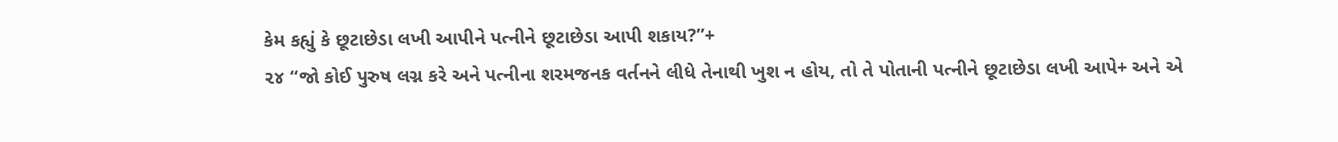કેમ કહ્યું કે છૂટાછેડા લખી આપીને પત્નીને છૂટાછેડા આપી શકાય?”+
૨૪ “જો કોઈ પુરુષ લગ્ન કરે અને પત્નીના શરમજનક વર્તનને લીધે તેનાથી ખુશ ન હોય, તો તે પોતાની પત્નીને છૂટાછેડા લખી આપે+ અને એ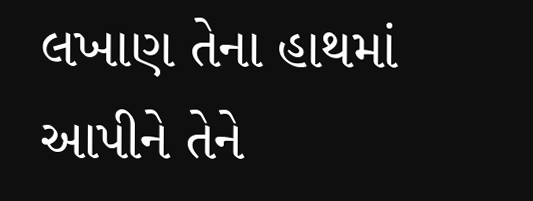લખાણ તેના હાથમાં આપીને તેને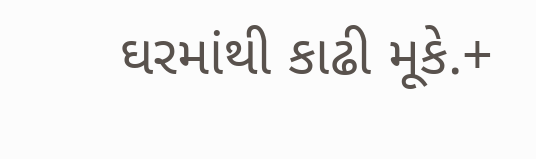ઘરમાંથી કાઢી મૂકે.+